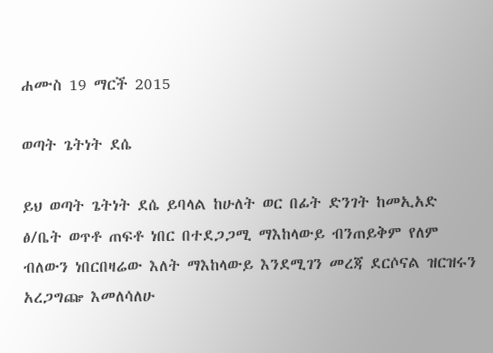ሐሙስ 19 ማርች 2015

ወጣት ጌትነት ደሴ

ይህ ወጣት ጌትነት ደሴ ይባላል ከሁለት ወር በፊት ድንገት ከመኢአድ ፅ/ቤት ወጥቶ ጠፍቶ ነበር በተደጋጋሚ ማእከላውይ ብንጠይቅም የለም ብለውን ነበርበዛሬው እለት ማእከላውይ እንደሚገን መረጃ ደርሶናል ዝርዝሩን አረጋግጬ እመለሳለሁ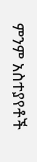ምንም አስተያየቶች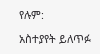የሉም:

አስተያየት ይለጥፉ